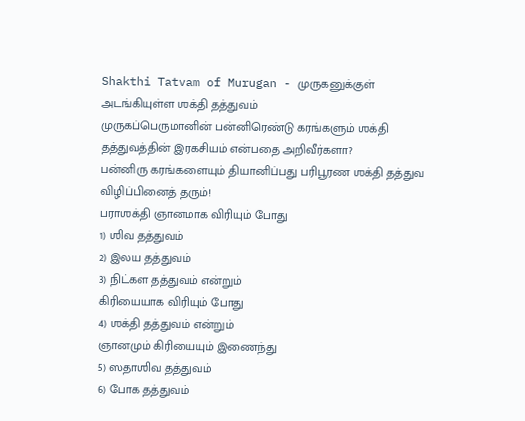Shakthi Tatvam of Murugan - முருகனுக்குள் அடங்கியுள்ள ஶக்தி தத்துவம்
முருகப்பெருமானின் பன்னிரெண்டு கரங்களும் ஶக்தி தத்துவத்தின் இரகசியம் என்பதை அறிவீர்களா?
பன்னிரு கரங்களையும் தியானிப்பது பரிபூரண ஶக்தி தத்துவ விழிப்பினைத் தரும்!
பராஶக்தி ஞானமாக விரியும் போது
1) ஶிவ தத்துவம்
2) இலய தத்துவம்
3) நிட்கள தத்துவம் என்றும்
கிரியையாக விரியும் போது
4) ஶக்தி தத்துவம் என்றும்
ஞானமும் கிரியையும் இணைந்து
5) ஸதாஶிவ தத்துவம்
6) போக தத்துவம்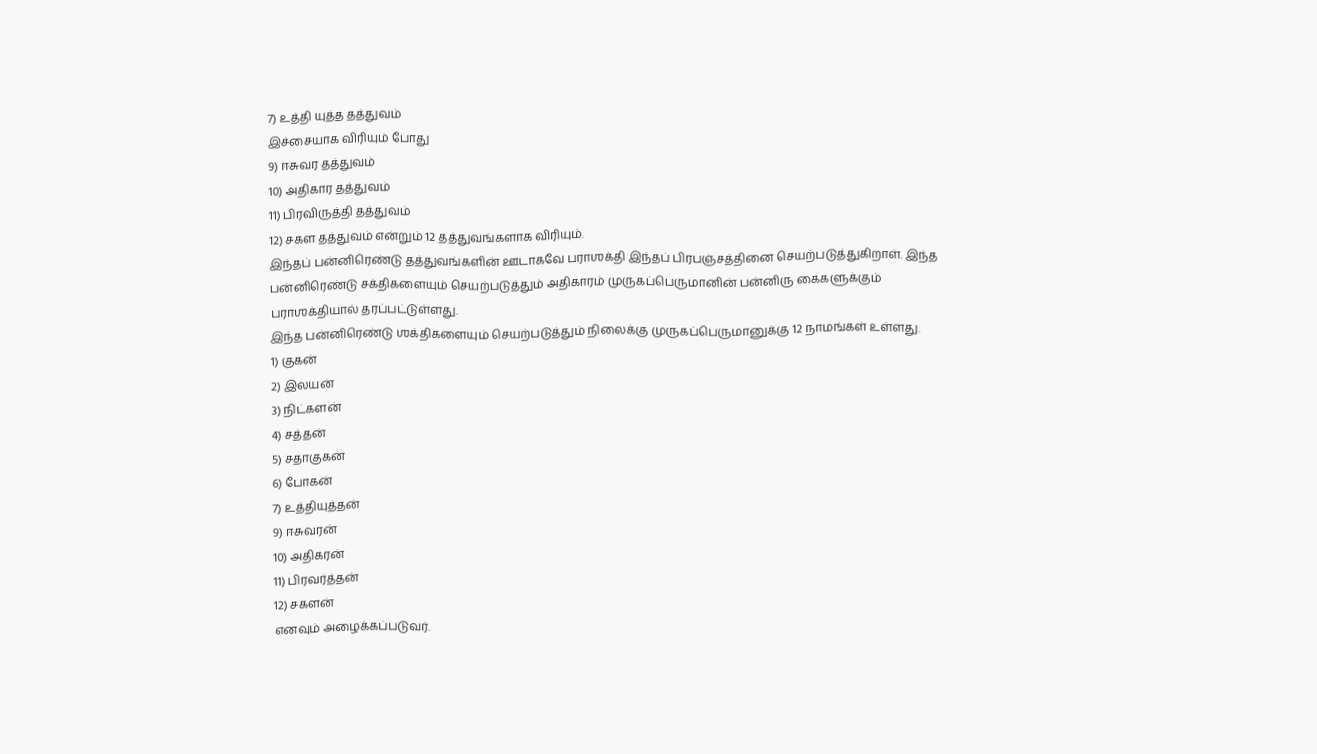7) உத்தி யுத்த தத்துவம்
இச்சையாக விரியும் போது
9) ஈசுவர தத்துவம்
10) அதிகார தத்துவம்
11) பிரவிருத்தி தத்துவம்
12) சகள தத்துவம் என்றும் 12 தத்துவங்களாக விரியும்.
இந்தப் பன்னிரெண்டு தத்துவங்களின் ஊடாகவே பராஶக்தி இந்தப் பிரபஞ்சத்தினை செயற்படுத்துகிறாள். இந்த பன்னிரெண்டு சக்திகளையும் செயற்படுத்தும் அதிகாரம் முருகப்பெருமானின் பன்னிரு கைகளுக்கும் பராஶக்தியால் தரப்பட்டுள்ளது.
இந்த பன்னிரெண்டு ஶக்திகளையும் செயற்படுத்தும் நிலைக்கு முருகப்பெருமானுக்கு 12 நாமங்கள் உள்ளது.
1) குகன்
2) இலயன்
3) நிட்களன்
4) சத்தன்
5) சதாகுகன்
6) போகன்
7) உத்தியுத்தன்
9) ஈசுவரன்
10) அதிகரன்
11) பிரவர்த்தன்
12) சகளன்
எனவும் அழைக்கப்படுவர்.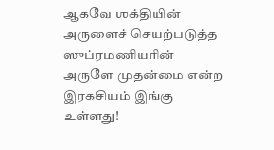ஆகவே ஶக்தியின் அருளைச் செயற்படுத்த ஸுப்ரமணியரின் அருளே முதன்மை என்ற இரகசியம் இங்கு உள்ளது!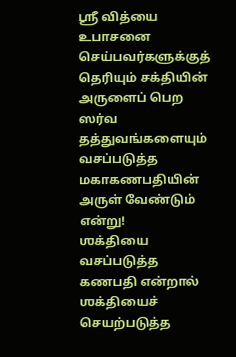ஸ்ரீ வித்யை உபாசனை செய்பவர்களுக்குத் தெரியும் சக்தியின் அருளைப் பெற ஸர்வ தத்துவங்களையும் வசப்படுத்த மகாகணபதியின் அருள் வேண்டும் என்று!
ஶக்தியை வசப்படுத்த கணபதி என்றால் ஶக்தியைச் செயற்படுத்த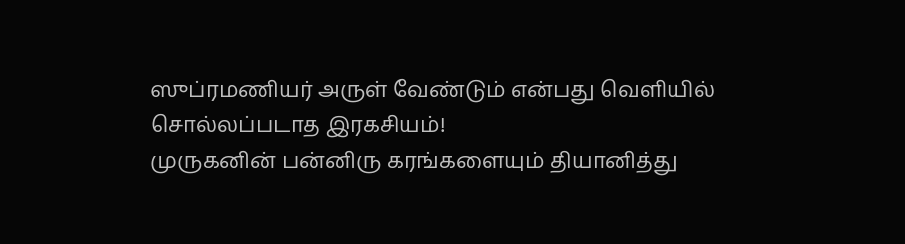ஸுப்ரமணியர் அருள் வேண்டும் என்பது வெளியில் சொல்லப்படாத இரகசியம்!
முருகனின் பன்னிரு கரங்களையும் தியானித்து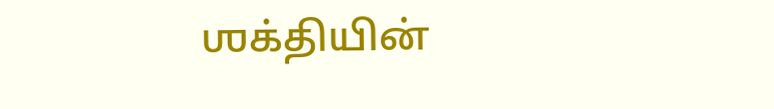ஶக்தியின்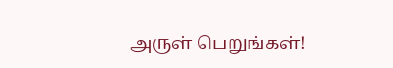அருள் பெறுங்கள்!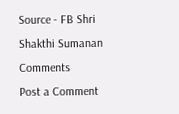Source - FB Shri Shakthi Sumanan
Comments
Post a Comment